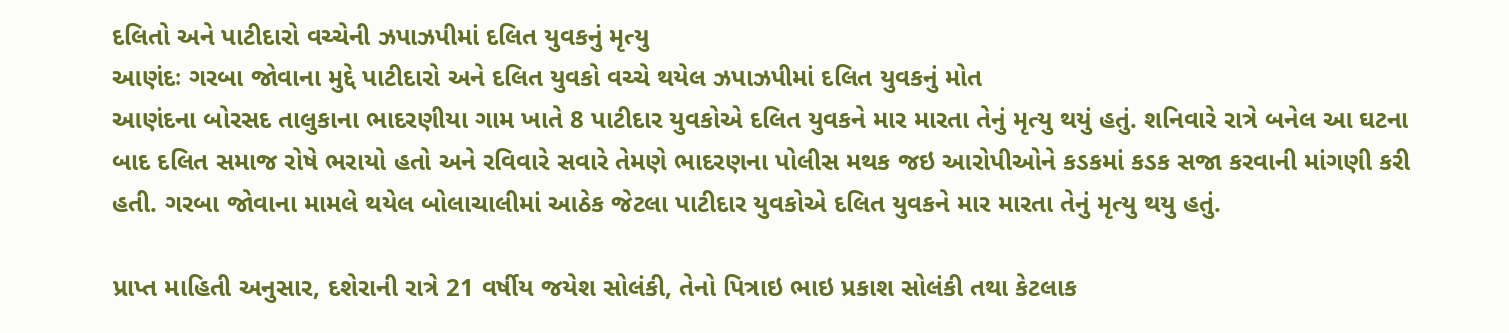દલિતો અને પાટીદારો વચ્ચેની ઝપાઝપીમાં દલિત યુવકનું મૃત્યુ
આણંદઃ ગરબા જોવાના મુદ્દે પાટીદારો અને દલિત યુવકો વચ્ચે થયેલ ઝપાઝપીમાં દલિત યુવકનું મોત
આણંદના બોરસદ તાલુકાના ભાદરણીયા ગામ ખાતે 8 પાટીદાર યુવકોએ દલિત યુવકને માર મારતા તેનું મૃત્યુ થયું હતું. શનિવારે રાત્રે બનેલ આ ઘટના બાદ દલિત સમાજ રોષે ભરાયો હતો અને રવિવારે સવારે તેમણે ભાદરણના પોલીસ મથક જઇ આરોપીઓને કડકમાં કડક સજા કરવાની માંગણી કરી હતી. ગરબા જોવાના મામલે થયેલ બોલાચાલીમાં આઠેક જેટલા પાટીદાર યુવકોએ દલિત યુવકને માર મારતા તેનું મૃત્યુ થયુ હતું.

પ્રાપ્ત માહિતી અનુસાર, દશેરાની રાત્રે 21 વર્ષીય જયેશ સોલંકી, તેનો પિત્રાઇ ભાઇ પ્રકાશ સોલંકી તથા કેટલાક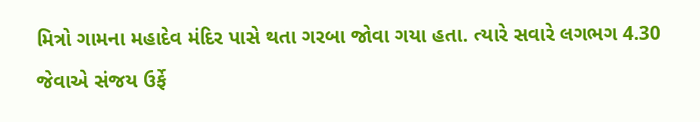મિત્રો ગામના મહાદેવ મંદિર પાસે થતા ગરબા જોવા ગયા હતા. ત્યારે સવારે લગભગ 4.30 જેવાએ સંજય ઉર્ફે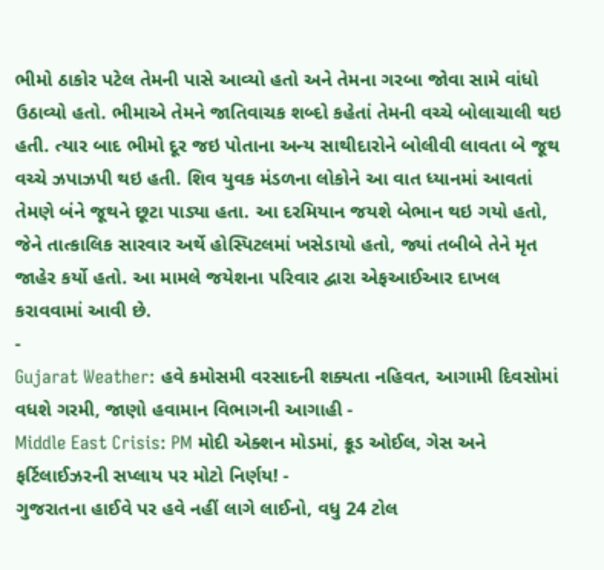ભીમો ઠાકોર પટેલ તેમની પાસે આવ્યો હતો અને તેમના ગરબા જોવા સામે વાંધો ઉઠાવ્યો હતો. ભીમાએ તેમને જાતિવાચક શબ્દો કહેતાં તેમની વચ્ચે બોલાચાલી થઇ હતી. ત્યાર બાદ ભીમો દૂર જઇ પોતાના અન્ય સાથીદારોને બોલીવી લાવતા બે જૂથ વચ્ચે ઝપાઝપી થઇ હતી. શિવ યુવક મંડળના લોકોને આ વાત ધ્યાનમાં આવતાં તેમણે બંને જૂથને છૂટા પાડ્યા હતા. આ દરમિયાન જયશે બેભાન થઇ ગયો હતો, જેને તાત્કાલિક સારવાર અર્થે હોસ્પિટલમાં ખસેડાયો હતો, જ્યાં તબીબે તેને મૃત જાહેર કર્યો હતો. આ મામલે જયેશના પરિવાર દ્વારા એફઆઈઆર દાખલ કરાવવામાં આવી છે.
-
Gujarat Weather: હવે કમોસમી વરસાદની શક્યતા નહિવત, આગામી દિવસોમાં વધશે ગરમી, જાણો હવામાન વિભાગની આગાહી -
Middle East Crisis: PM મોદી એક્શન મોડમાં, ક્રૂડ ઓઈલ, ગેસ અને ફર્ટિલાઈઝરની સપ્લાય પર મોટો નિર્ણય! -
ગુજરાતના હાઈવે પર હવે નહીં લાગે લાઈનો, વધુ 24 ટોલ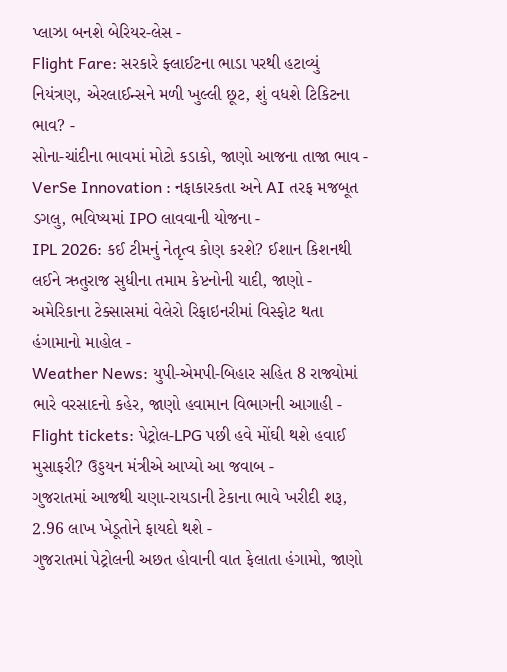પ્લાઝા બનશે બેરિયર-લેસ -
Flight Fare: સરકારે ફ્લાઈટના ભાડા પરથી હટાવ્યું નિયંત્રણ, એરલાઈન્સને મળી ખુલ્લી છૂટ, શું વધશે ટિકિટના ભાવ? -
સોના-ચાંદીના ભાવમાં મોટો કડાકો, જાણો આજના તાજા ભાવ -
VerSe Innovation : નફાકારકતા અને AI તરફ મજબૂત ડગલુ, ભવિષ્યમાં IPO લાવવાની યોજના -
IPL 2026: કઈ ટીમનું નેતૃત્વ કોણ કરશે? ઈશાન કિશનથી લઈને ઋતુરાજ સુધીના તમામ કેપ્ટનોની યાદી, જાણો -
અમેરિકાના ટેક્સાસમાં વેલેરો રિફાઇનરીમાં વિસ્ફોટ થતા હંગામાનો માહોલ -
Weather News: યુપી-એમપી-બિહાર સહિત 8 રાજ્યોમાં ભારે વરસાદનો કહેર, જાણો હવામાન વિભાગની આગાહી -
Flight tickets: પેટ્રોલ-LPG પછી હવે મોંઘી થશે હવાઈ મુસાફરી? ઉડ્ડયન મંત્રીએ આપ્યો આ જવાબ -
ગુજરાતમાં આજથી ચણા-રાયડાની ટેકાના ભાવે ખરીદી શરૂ, 2.96 લાખ ખેડૂતોને ફાયદો થશે -
ગુજરાતમાં પેટ્રોલની અછત હોવાની વાત ફેલાતા હંગામો, જાણો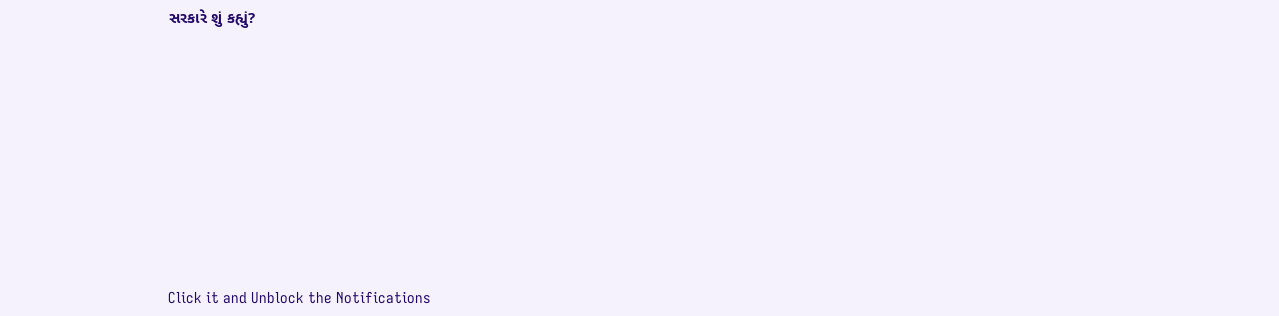સરકારે શું કહ્યું?










Click it and Unblock the Notifications